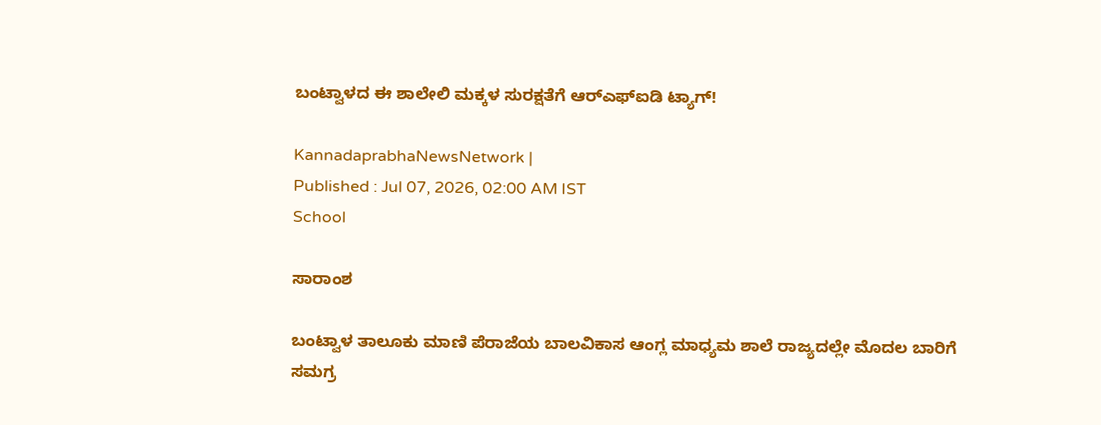ಬಂಟ್ವಾಳದ ಈ ಶಾಲೇಲಿ ಮಕ್ಕಳ ಸುರಕ್ಷತೆಗೆ ಆರ್‌ಎಫ್‌ಐಡಿ ಟ್ಯಾಗ್‌!

KannadaprabhaNewsNetwork |
Published : Jul 07, 2026, 02:00 AM IST
School

ಸಾರಾಂಶ

ಬಂಟ್ವಾಳ ತಾಲೂಕು ಮಾಣಿ ಪೆರಾಜೆಯ ಬಾಲವಿಕಾಸ ಆಂಗ್ಲ ಮಾಧ್ಯಮ ಶಾಲೆ ರಾಜ್ಯದಲ್ಲೇ ಮೊದಲ ಬಾರಿಗೆ ಸಮಗ್ರ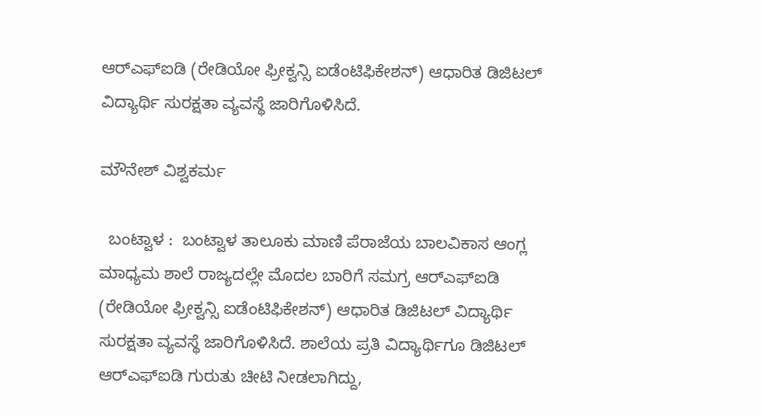ಆರ್‌ಎಫ್‌ಐಡಿ (ರೇಡಿಯೋ ಫ್ರೀಕ್ವನ್ಸಿ ಐಡೆಂಟಿಫಿಕೇಶನ್) ಆಧಾರಿತ ಡಿಜಿಟಲ್ ವಿದ್ಯಾರ್ಥಿ ಸುರಕ್ಷತಾ ವ್ಯವಸ್ಥೆ ಜಾರಿಗೊಳಿಸಿದೆ.

ಮೌನೇಶ್ ವಿಶ್ವಕರ್ಮ

  ಬಂಟ್ವಾಳ :  ಬಂಟ್ವಾಳ ತಾಲೂಕು ಮಾಣಿ ಪೆರಾಜೆಯ ಬಾಲವಿಕಾಸ ಆಂಗ್ಲ ಮಾಧ್ಯಮ ಶಾಲೆ ರಾಜ್ಯದಲ್ಲೇ ಮೊದಲ ಬಾರಿಗೆ ಸಮಗ್ರ ಆರ್‌ಎಫ್‌ಐಡಿ (ರೇಡಿಯೋ ಫ್ರೀಕ್ವನ್ಸಿ ಐಡೆಂಟಿಫಿಕೇಶನ್) ಆಧಾರಿತ ಡಿಜಿಟಲ್ ವಿದ್ಯಾರ್ಥಿ ಸುರಕ್ಷತಾ ವ್ಯವಸ್ಥೆ ಜಾರಿಗೊಳಿಸಿದೆ. ಶಾಲೆಯ ಪ್ರತಿ ವಿದ್ಯಾರ್ಥಿಗೂ ಡಿಜಿಟಲ್ ಆರ್‌ಎಫ್ಐಡಿ ಗುರುತು ಚೀಟಿ ನೀಡಲಾಗಿದ್ದು,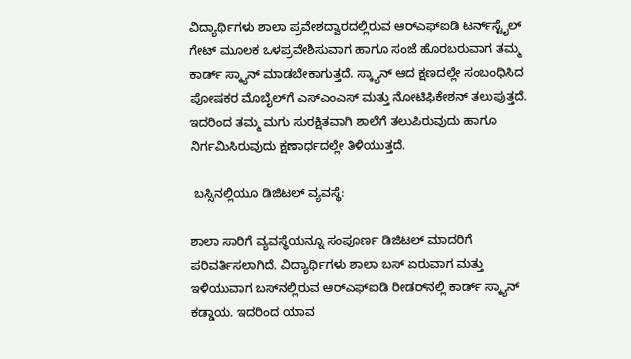ವಿದ್ಯಾರ್ಥಿಗಳು ಶಾಲಾ ಪ್ರವೇಶದ್ವಾರದಲ್ಲಿರುವ ಆರ್‌ಎಫ್‌ಐಡಿ ಟರ್ನ್‌ಸ್ಟೈಲ್ ಗೇಟ್ ಮೂಲಕ ಒಳಪ್ರವೇಶಿಸುವಾಗ ಹಾಗೂ ಸಂಜೆ ಹೊರಬರುವಾಗ ತಮ್ಮ ಕಾರ್ಡ್ ಸ್ಕ್ಯಾನ್ ಮಾಡಬೇಕಾಗುತ್ತದೆ. ಸ್ಕ್ಯಾನ್ ಆದ ಕ್ಷಣದಲ್ಲೇ ಸಂಬಂಧಿಸಿದ ಪೋಷಕರ ಮೊಬೈಲ್‌ಗೆ ಎಸ್‌ಎಂಎಸ್ ಮತ್ತು ನೋಟಿಫಿಕೇಶನ್ ತಲುಪುತ್ತದೆ. ಇದರಿಂದ ತಮ್ಮ ಮಗು ಸುರಕ್ಷಿತವಾಗಿ ಶಾಲೆಗೆ ತಲುಪಿರುವುದು ಹಾಗೂ ನಿರ್ಗಮಿಸಿರುವುದು ಕ್ಷಣಾರ್ಧದಲ್ಲೇ ತಿಳಿಯುತ್ತದೆ.

 ಬಸ್ಸಿನಲ್ಲಿಯೂ ಡಿಜಿಟಲ್ ವ್ಯವಸ್ಥೆ:

ಶಾಲಾ ಸಾರಿಗೆ ವ್ಯವಸ್ಥೆಯನ್ನೂ ಸಂಪೂರ್ಣ ಡಿಜಿಟಲ್ ಮಾದರಿಗೆ ಪರಿವರ್ತಿಸಲಾಗಿದೆ. ವಿದ್ಯಾರ್ಥಿಗಳು ಶಾಲಾ ಬಸ್ ಏರುವಾಗ ಮತ್ತು ಇಳಿಯುವಾಗ ಬಸ್‌ನಲ್ಲಿರುವ ಆರ್‌ಎಫ್‌ಐಡಿ ರೀಡರ್‌ನಲ್ಲಿ ಕಾರ್ಡ್ ಸ್ಕ್ಯಾನ್ ಕಡ್ಡಾಯ. ಇದರಿಂದ ಯಾವ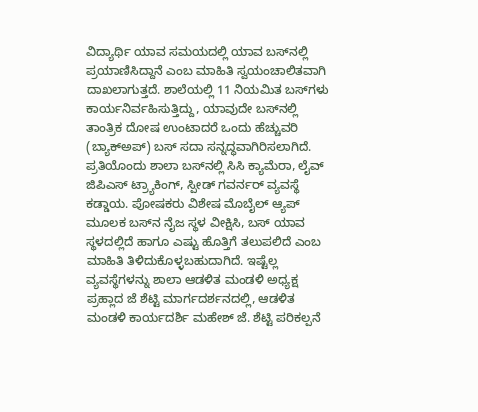ವಿದ್ಯಾರ್ಥಿ ಯಾವ ಸಮಯದಲ್ಲಿ ಯಾವ ಬಸ್‌ನಲ್ಲಿ ಪ್ರಯಾಣಿಸಿದ್ದಾನೆ ಎಂಬ ಮಾಹಿತಿ ಸ್ವಯಂಚಾಲಿತವಾಗಿ ದಾಖಲಾಗುತ್ತದೆ. ಶಾಲೆಯಲ್ಲಿ 11 ನಿಯಮಿತ ಬಸ್‌ಗಳು ಕಾರ್ಯನಿರ್ವಹಿಸುತ್ತಿದ್ದು, ಯಾವುದೇ ಬಸ್‌ನಲ್ಲಿ ತಾಂತ್ರಿಕ ದೋಷ ಉಂಟಾದರೆ ಒಂದು ಹೆಚ್ಚುವರಿ (ಬ್ಯಾಕ್‌ಅಪ್) ಬಸ್ ಸದಾ ಸನ್ನದ್ಧವಾಗಿರಿಸಲಾಗಿದೆ. ಪ್ರತಿಯೊಂದು ಶಾಲಾ ಬಸ್‌ನಲ್ಲಿ ಸಿಸಿ ಕ್ಯಾಮೆರಾ, ಲೈವ್ ಜಿಪಿಎಸ್‌ ಟ್ರ್ಯಾಕಿಂಗ್, ಸ್ಪೀಡ್ ಗವರ್ನರ್ ವ್ಯವಸ್ಥೆ ಕಡ್ಡಾಯ. ಪೋಷಕರು ವಿಶೇಷ ಮೊಬೈಲ್ ಆ್ಯಪ್ ಮೂಲಕ ಬಸ್‌ನ ನೈಜ ಸ್ಥಳ ವೀಕ್ಷಿಸಿ, ಬಸ್ ಯಾವ ಸ್ಥಳದಲ್ಲಿದೆ ಹಾಗೂ ಎಷ್ಟು ಹೊತ್ತಿಗೆ ತಲುಪಲಿದೆ ಎಂಬ ಮಾಹಿತಿ ತಿಳಿದುಕೊಳ್ಳಬಹುದಾಗಿದೆ. ಇಷ್ಟೆಲ್ಲ ವ್ಯವಸ್ಥೆಗಳನ್ನು ಶಾಲಾ ಆಡಳಿತ ಮಂಡಳಿ ಅಧ್ಯಕ್ಷ ಪ್ರಹ್ಲಾದ ಜೆ ಶೆಟ್ಟಿ ಮಾರ್ಗದರ್ಶನದಲ್ಲಿ, ಆಡಳಿತ ಮಂಡಳಿ ಕಾರ್ಯದರ್ಶಿ ಮಹೇಶ್ ಜೆ. ಶೆಟ್ಟಿ ಪರಿಕಲ್ಪನೆ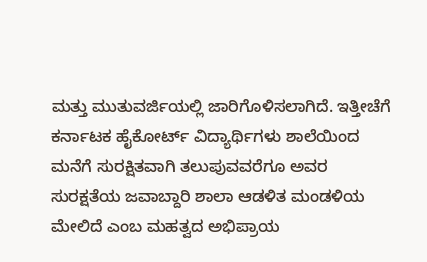ಮತ್ತು ಮುತುವರ್ಜಿಯಲ್ಲಿ ಜಾರಿಗೊಳಿಸಲಾಗಿದೆ. ಇತ್ತೀಚೆಗೆ ಕರ್ನಾಟಕ ಹೈಕೋರ್ಟ್ ವಿದ್ಯಾರ್ಥಿಗಳು ಶಾಲೆಯಿಂದ ಮನೆಗೆ ಸುರಕ್ಷಿತವಾಗಿ ತಲುಪುವವರೆಗೂ ಅವರ ಸುರಕ್ಷತೆಯ ಜವಾಬ್ದಾರಿ ಶಾಲಾ ಆಡಳಿತ ಮಂಡಳಿಯ ಮೇಲಿದೆ ಎಂಬ ಮಹತ್ವದ ಅಭಿಪ್ರಾಯ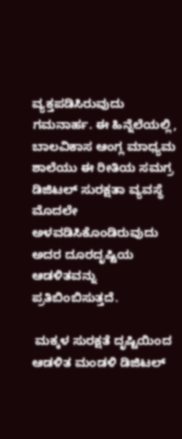ವ್ಯಕ್ತಪಡಿಸಿರುವುದು ಗಮನಾರ್ಹ. ಈ ಹಿನ್ನೆಲೆಯಲ್ಲಿ, ಬಾಲವಿಕಾಸ ಆಂಗ್ಲ ಮಾಧ್ಯಮ ಶಾಲೆಯು ಈ ರೀತಿಯ ಸಮಗ್ರ ಡಿಜಿಟಲ್ ಸುರಕ್ಷತಾ ವ್ಯವಸ್ಥೆ ಮೊದಲೇ ಅಳವಡಿಸಿಕೊಂಡಿರುವುದು ಅದರ ದೂರದೃಷ್ಟಿಯ ಆಡಳಿತವನ್ನು ಪ್ರತಿಬಿಂಬಿಸುತ್ತದೆ.

 ಮಕ್ಕಳ ಸುರಕ್ಷತೆ ದೃಷ್ಟಿಯಿಂದ ಆಡಳಿತ ಮಂಡಳಿ ಡಿಜಿಟಲ್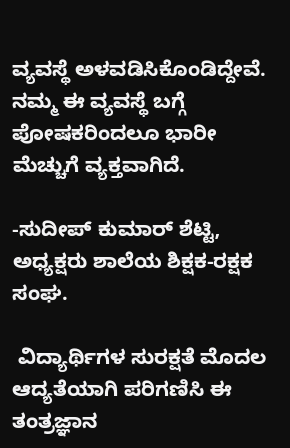ವ್ಯವಸ್ಥೆ ಅಳವಡಿಸಿಕೊಂಡಿದ್ದೇವೆ. ನಮ್ಮ ಈ ವ್ಯವಸ್ಥೆ ಬಗ್ಗೆ ಪೋಷಕರಿಂದಲೂ ಭಾರೀ ಮೆಚ್ಚುಗೆ ವ್ಯಕ್ತವಾಗಿದೆ.

-ಸುದೀಪ್ ಕುಮಾರ್ ಶೆಟ್ಟಿ, ಅಧ್ಯಕ್ಷರು ಶಾಲೆಯ ಶಿಕ್ಷಕ-ರಕ್ಷಕ ಸಂಘ.

 ವಿದ್ಯಾರ್ಥಿಗಳ ಸುರಕ್ಷತೆ ಮೊದಲ ಆದ್ಯತೆಯಾಗಿ ಪರಿಗಣಿಸಿ ಈ ತಂತ್ರಜ್ಞಾನ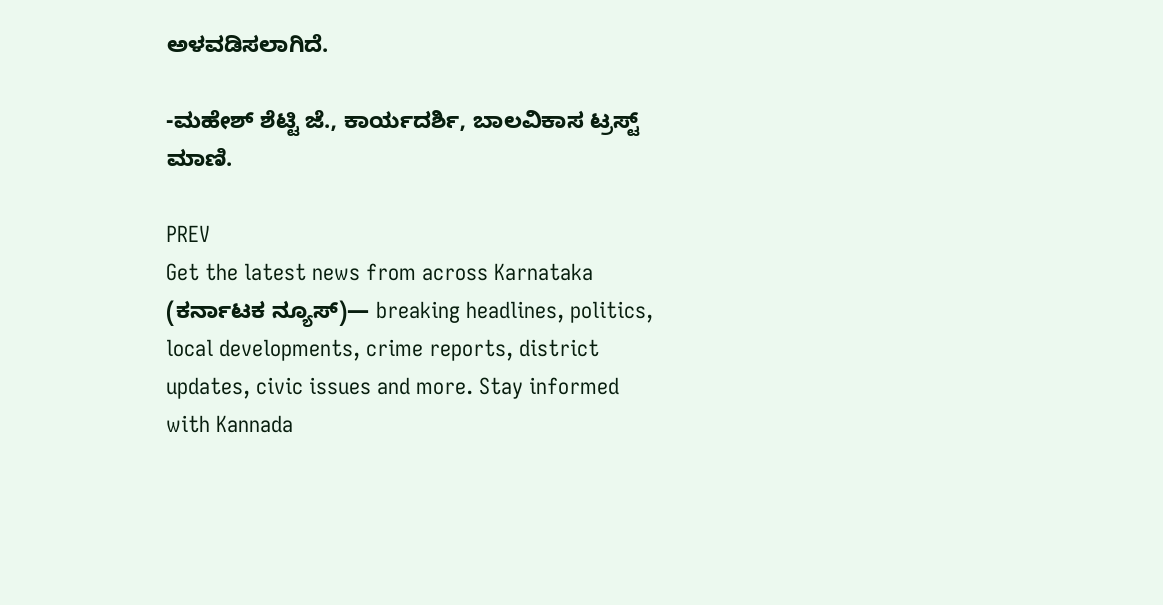ಅಳವಡಿಸಲಾಗಿದೆ.

-ಮಹೇಶ್ ಶೆಟ್ಟಿ ಜೆ., ಕಾರ್ಯದರ್ಶಿ, ಬಾಲವಿಕಾಸ ಟ್ರಸ್ಟ್ ಮಾಣಿ.

PREV
Get the latest news from across Karnataka (ಕರ್ನಾಟಕ ನ್ಯೂಸ್)— breaking headlines, politics, local developments, crime reports, district updates, civic issues and more. Stay informed with Kannada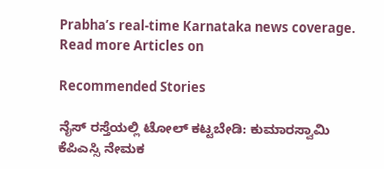Prabha’s real‑time Karnataka news coverage.
Read more Articles on

Recommended Stories

ನೈಸ್‌ ರಸ್ತೆಯಲ್ಲಿ ಟೋಲ್‌ ಕಟ್ಟಬೇಡಿ: ಕುಮಾರಸ್ವಾಮಿ
ಕೆಪಿಎಸ್ಸಿ ನೇಮಕ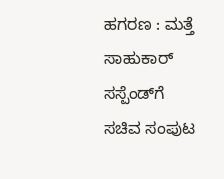ಹಗರಣ : ಮತ್ತೆ ಸಾಹುಕಾರ್‌ ಸಸ್ಪೆಂಡ್‌ಗೆ ಸಚಿವ ಸಂಪುಟ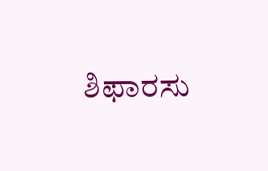ಶಿಫಾರಸು